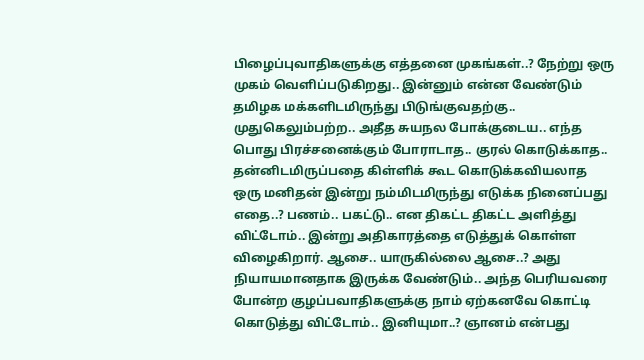பிழைப்புவாதிகளுக்கு எத்தனை முகங்கள்..? நேற்று ஒரு முகம் வெளிப்படுகிறது.. இன்னும் என்ன வேண்டும் தமிழக மக்களிடமிருந்து பிடுங்குவதற்கு.. முதுகெலும்பற்ற.. அதீத சுயநல போக்குடைய.. எந்த பொது பிரச்சனைக்கும் போராடாத.. குரல் கொடுக்காத.. தன்னிடமிருப்பதை கிள்ளிக் கூட கொடுக்கவியலாத ஒரு மனிதன் இன்று நம்மிடமிருந்து எடுக்க நினைப்பது எதை..? பணம்.. பகட்டு.. என திகட்ட திகட்ட அளித்து விட்டோம்.. இன்று அதிகாரத்தை எடுத்துக் கொள்ள விழைகிறார். ஆசை.. யாருகில்லை ஆசை..? அது நியாயமானதாக இருக்க வேண்டும்.. அந்த பெரியவரை போன்ற குழப்பவாதிகளுக்கு நாம் ஏற்கனவே கொட்டி கொடுத்து விட்டோம்.. இனியுமா..? ஞானம் என்பது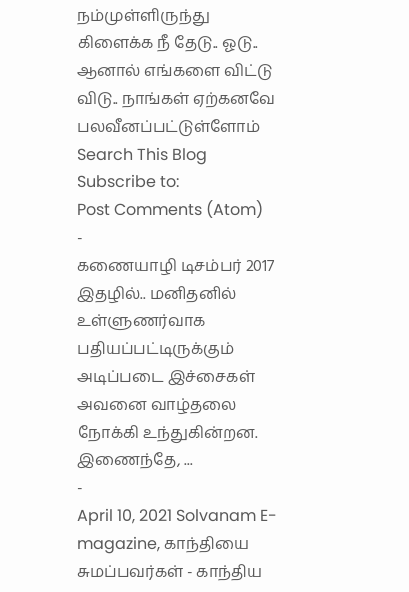நம்முள்ளிருந்து கிளைக்க நீ தேடு.. ஓடு.. ஆனால் எங்களை விட்டு விடு.. நாங்கள் ஏற்கனவே பலவீனப்பட்டுள்ளோம்
Search This Blog
Subscribe to:
Post Comments (Atom)
-
கணையாழி டிசம்பர் 2017 இதழில்.. மனிதனில் உள்ளுணர்வாக பதியப்பட்டிருக்கும் அடிப்படை இச்சைகள் அவனை வாழ்தலை நோக்கி உந்துகின்றன. இணைந்தே, ...
-
April 10, 2021 Solvanam E-magazine, காந்தியை சுமப்பவர்கள் - காந்திய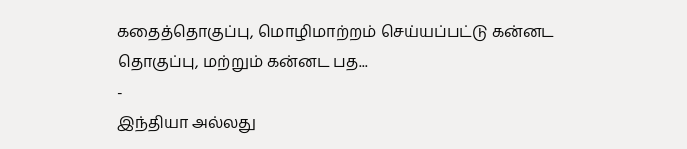கதைத்தொகுப்பு, மொழிமாற்றம் செய்யப்பட்டு கன்னட தொகுப்பு, மற்றும் கன்னட பத...
-
இந்தியா அல்லது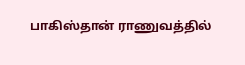பாகிஸ்தான் ராணுவத்தில்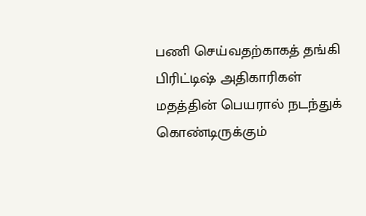பணி செய்வதற்காகத் தங்கி பிரிட்டிஷ் அதிகாரிகள் மதத்தின் பெயரால் நடந்துக் கொண்டிருக்கும்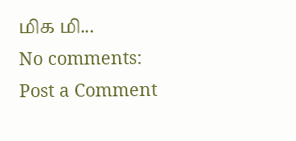மிக மி...
No comments:
Post a Comment